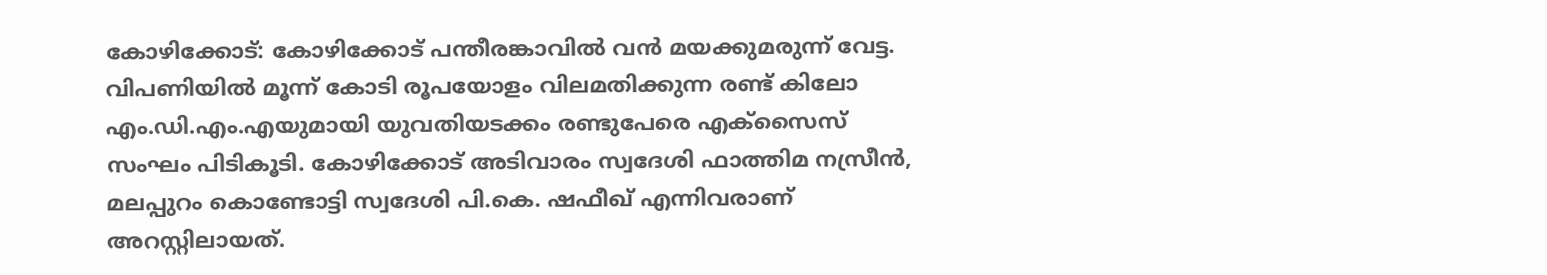കോഴിക്കോട്: കോഴിക്കോട് പന്തീരങ്കാവിൽ വൻ മയക്കുമരുന്ന് വേട്ട. വിപണിയിൽ മൂന്ന് കോടി രൂപയോളം വിലമതിക്കുന്ന രണ്ട് കിലോ എം.ഡി.എം.എയുമായി യുവതിയടക്കം രണ്ടുപേരെ എക്സൈസ് സംഘം പിടികൂടി. കോഴിക്കോട് അടിവാരം സ്വദേശി ഫാത്തിമ നസ്രീൻ, മലപ്പുറം കൊണ്ടോട്ടി സ്വദേശി പി.കെ. ഷഫീഖ് എന്നിവരാണ് അറസ്റ്റിലായത്.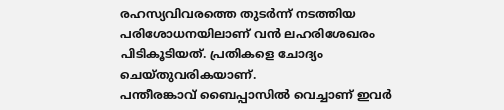രഹസ്യവിവരത്തെ തുടർന്ന് നടത്തിയ പരിശോധനയിലാണ് വൻ ലഹരിശേഖരം പിടികൂടിയത്. പ്രതികളെ ചോദ്യം ചെയ്തുവരികയാണ്.
പന്തീരങ്കാവ് ബൈപ്പാസിൽ വെച്ചാണ് ഇവർ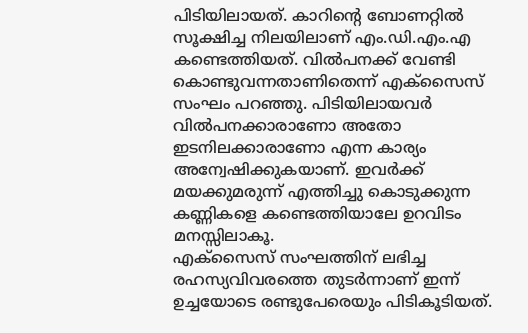പിടിയിലായത്. കാറിന്റെ ബോണറ്റിൽ സൂക്ഷിച്ച നിലയിലാണ് എം.ഡി.എം.എ കണ്ടെത്തിയത്. വിൽപനക്ക് വേണ്ടി കൊണ്ടുവന്നതാണിതെന്ന് എക്സൈസ് സംഘം പറഞ്ഞു. പിടിയിലായവർ വിൽപനക്കാരാണോ അതോ ഇടനിലക്കാരാണോ എന്ന കാര്യം അന്വേഷിക്കുകയാണ്. ഇവർക്ക് മയക്കുമരുന്ന് എത്തിച്ചു കൊടുക്കുന്ന കണ്ണികളെ കണ്ടെത്തിയാലേ ഉറവിടം മനസ്സിലാകൂ.
എക്സൈസ് സംഘത്തിന് ലഭിച്ച രഹസ്യവിവരത്തെ തുടർന്നാണ് ഇന്ന് ഉച്ചയോടെ രണ്ടുപേരെയും പിടികൂടിയത്.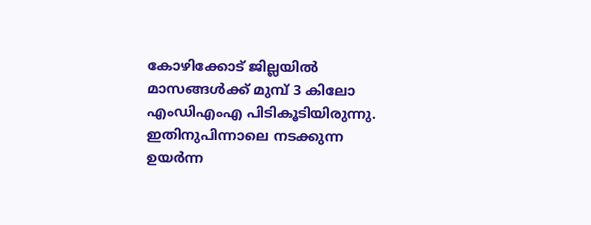കോഴിക്കോട് ജില്ലയിൽ മാസങ്ങൾക്ക് മുമ്പ് 3 കിലോ എംഡിഎംഎ പിടികൂടിയിരുന്നു. ഇതിനുപിന്നാലെ നടക്കുന്ന ഉയർന്ന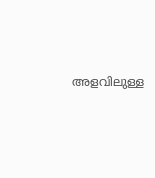അളവിലുള്ള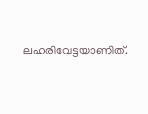ലഹരിവേട്ടയാണിത്.